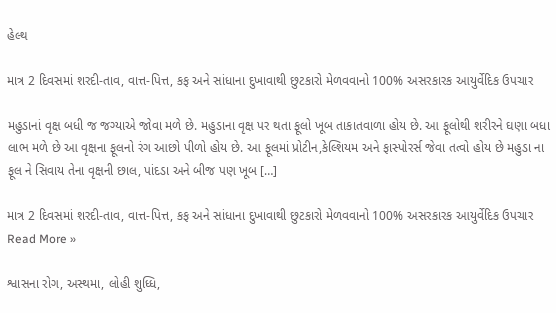હેલ્થ

માત્ર 2 દિવસમાં શરદી-તાવ, વાત્ત-પિત્ત, કફ અને સાંધાના દુખાવાથી છુટકારો મેળવવાનો 100% અસરકારક આયુર્વેદિક ઉપચાર

મહુડાનાં વૃક્ષ બધી જ જગ્યાએ જોવા મળે છે. મહુડાના વૃક્ષ પર થતા ફૂલો ખૂબ તાકાતવાળા હોય છે. આ ફૂલોથી શરીરને ઘણા બધા લાભ મળે છે આ વૃક્ષના ફૂલનો રંગ આછો પીળો હોય છે. આ ફૂલમાં પ્રોટીન,કેલ્શિયમ અને ફાસ્પોરર્સ જેવા તત્વો હોય છે મહુડા ના ફૂલ ને સિવાય તેના વૃક્ષની છાલ, પાંદડા અને બીજ પણ ખૂબ […]

માત્ર 2 દિવસમાં શરદી-તાવ, વાત્ત-પિત્ત, કફ અને સાંધાના દુખાવાથી છુટકારો મેળવવાનો 100% અસરકારક આયુર્વેદિક ઉપચાર Read More »

શ્વાસના રોગ, અસ્થમા, લોહી શુધ્ધિ,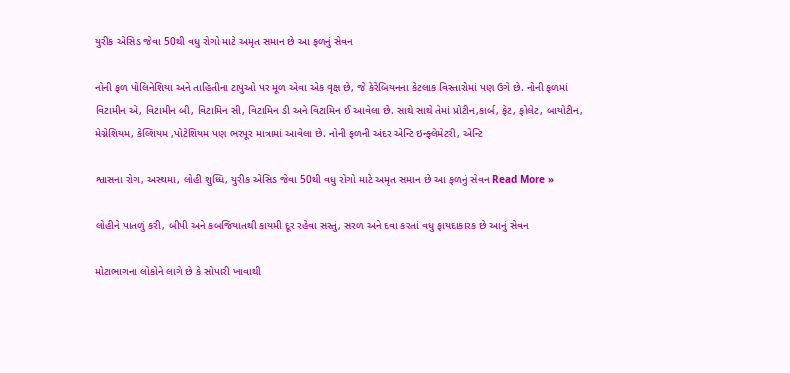યુરીક એસિડ જેવા 50થી વધુ રોગો માટે અમૃત સમાન છે આ ફળનું સેવન

નોની ફળ પોલિનેશિયા અને તાહિતીના ટાપુઓ પર મૂળ એવા એક વૃક્ષ છે, જે કેરેબિયનના કેટલાક વિસ્તારોમાં પણ ઉગે છે. નોની ફળમાં વિટામીન એ, વિટામીન બી, વિટામિન સી, વિટામિન ડી અને વિટામિન ઈ આવેલા છે. સાથે સાથે તેમાં પ્રોટીન,કાર્બ, ફેટ, ફોલેટ, બાયોટીન, મેગ્નેશિયમ, કેલ્શિયમ ,પોટેશિયમ પણ ભરપૂર માત્રામાં આવેલા છે. નોની ફળની અંદર એન્ટિ ઇન્ફ્લેમેટરી, એન્ટિ

શ્વાસના રોગ, અસ્થમા, લોહી શુધ્ધિ, યુરીક એસિડ જેવા 50થી વધુ રોગો માટે અમૃત સમાન છે આ ફળનું સેવન Read More »

લોહીને પાતળું કરી, બીપી અને કબજિયાતથી કાયમી દૂર રહેવા સસ્તું, સરળ અને દવા કરતાં વધુ ફાયદાકારક છે આનું સેવન

મોટાભાગના લોકોને લાગે છે કે સોપારી ખાવાથી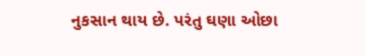નુકસાન થાય છે. પરંતુ ઘણા ઓછા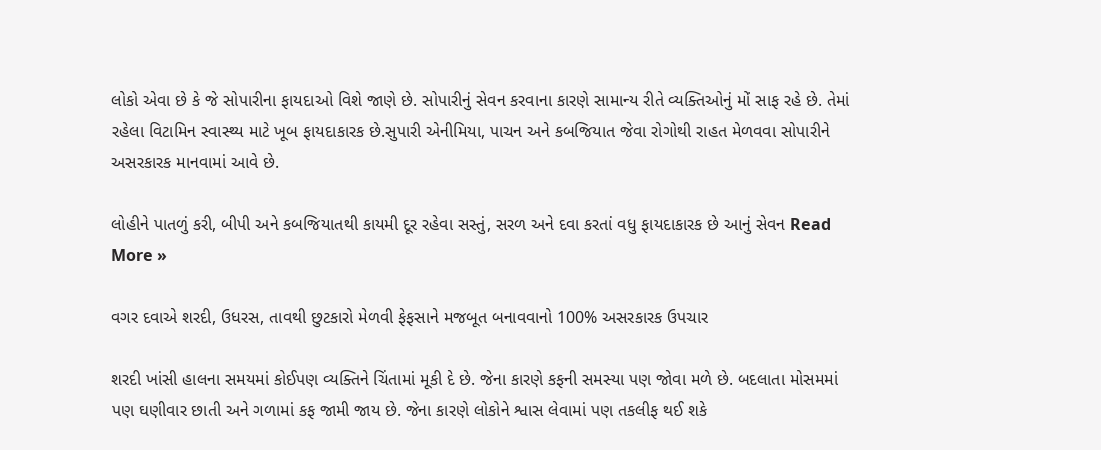લોકો એવા છે કે જે સોપારીના ફાયદાઓ વિશે જાણે છે. સોપારીનું સેવન કરવાના કારણે સામાન્ય રીતે વ્યક્તિઓનું મોં સાફ રહે છે. તેમાં રહેલા વિટામિન સ્વાસ્થ્ય માટે ખૂબ ફાયદાકારક છે.સુપારી એનીમિયા, પાચન અને કબજિયાત જેવા રોગોથી રાહત મેળવવા સોપારીને અસરકારક માનવામાં આવે છે.

લોહીને પાતળું કરી, બીપી અને કબજિયાતથી કાયમી દૂર રહેવા સસ્તું, સરળ અને દવા કરતાં વધુ ફાયદાકારક છે આનું સેવન Read More »

વગર દવાએ શરદી, ઉધરસ, તાવથી છુટકારો મેળવી ફેફસાને મજબૂત બનાવવાનો 100% અસરકારક ઉપચાર

શરદી ખાંસી હાલના સમયમાં કોઈપણ વ્યક્તિને ચિંતામાં મૂકી દે છે. જેના કારણે કફની સમસ્યા પણ જોવા મળે છે. બદલાતા મોસમમાં પણ ઘણીવાર છાતી અને ગળામાં કફ જામી જાય છે. જેના કારણે લોકોને શ્વાસ લેવામાં પણ તકલીફ થઈ શકે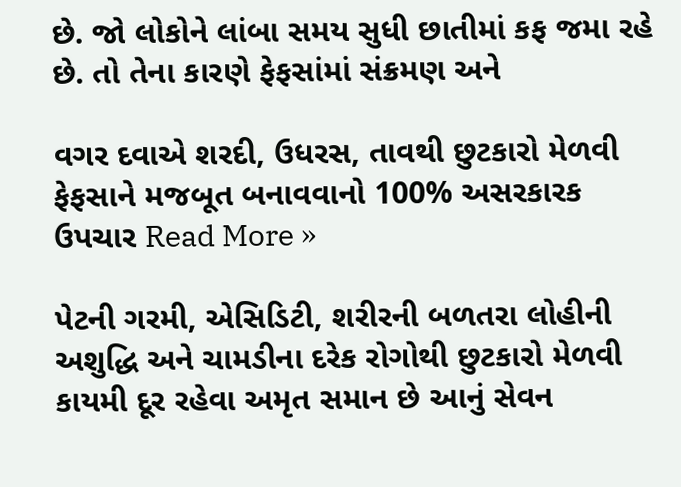છે. જો લોકોને લાંબા સમય સુધી છાતીમાં કફ જમા રહે છે. તો તેના કારણે ફેફસાંમાં સંક્રમણ અને

વગર દવાએ શરદી, ઉધરસ, તાવથી છુટકારો મેળવી ફેફસાને મજબૂત બનાવવાનો 100% અસરકારક ઉપચાર Read More »

પેટની ગરમી, એસિડિટી, શરીરની બળતરા લોહીની અશુદ્ધિ અને ચામડીના દરેક રોગોથી છુટકારો મેળવી કાયમી દૂર રહેવા અમૃત સમાન છે આનું સેવન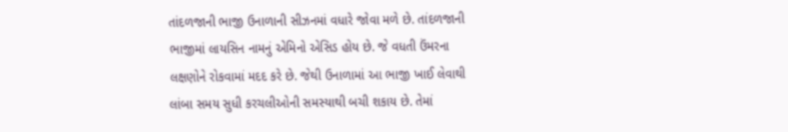તાંદળજાની ભાજી ઉનાળાની સીઝનમાં વધારે જોવા મળે છે. તાંદળજાની ભાજીમાં લાયસિન નામનું એમિનો એસિડ હોય છે. જે વધતી ઉંમરના લક્ષણોને રોકવામાં મદદ કરે છે. જેથી ઉનાળામાં આ ભાજી ખાઈ લેવાથી લાંબા સમય સુધી કરચલીઓની સમસ્યાથી બચી શકાય છે. તેમાં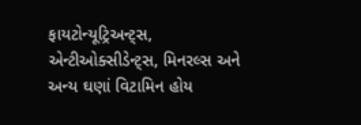ફાયટોન્યૂટ્રિઅન્ટ્સ, એન્ટીઓક્સીડેન્ટ્સ, મિનરલ્સ અને અન્ય ઘણાં વિટામિન હોય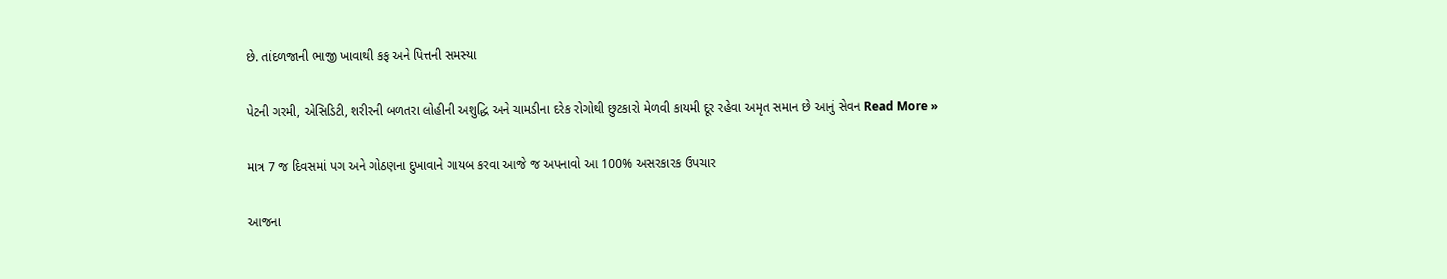છે. તાંદળજાની ભાજી ખાવાથી કફ અને પિત્તની સમસ્યા

પેટની ગરમી, એસિડિટી, શરીરની બળતરા લોહીની અશુદ્ધિ અને ચામડીના દરેક રોગોથી છુટકારો મેળવી કાયમી દૂર રહેવા અમૃત સમાન છે આનું સેવન Read More »

માત્ર 7 જ દિવસમાં પગ અને ગોઠણના દુખાવાને ગાયબ કરવા આજે જ અપનાવો આ 100% અસરકારક ઉપચાર

આજના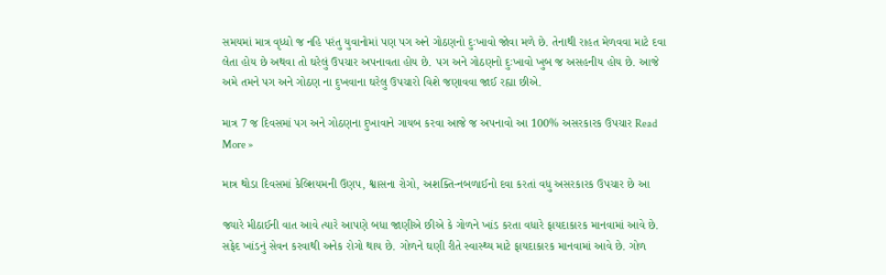સમયમાં માત્ર વૃધ્ધો જ નહિ પરંતુ યુવાનોમાં પણ પગ અને ગોઠણનો દુઃખાવો જોવા મળે છે. તેનાથી રાહત મેળવવા માટે દવા લેતા હોય છે અથવા તો ઘરેલું ઉપચાર અપનાવતા હોય છે. પગ અને ગોઠણનો દુઃખાવો ખુબ જ અસહનીય હોય છે. આજે અમે તમને પગ અને ગોઠણ ના દુખવાના ઘરેલુ ઉપચારો વિશે જણાવવા જાઈ રહ્યા છીએ.

માત્ર 7 જ દિવસમાં પગ અને ગોઠણના દુખાવાને ગાયબ કરવા આજે જ અપનાવો આ 100% અસરકારક ઉપચાર Read More »

માત્ર થોડા દિવસમાં કેલ્શિયમની ઉણપ, શ્વાસના રોગો, અશક્તિ-નબળાઈનો દવા કરતાં વધુ અસરકારક ઉપચાર છે આ

જ્યારે મીઠાઈની વાત આવે ત્યારે આપણે બધા જાણીએ છીએ કે ગોળને ખાંડ કરતા વધારે ફાયદાકારક માનવામાં આવે છે. સફેદ ખાંડનું સેવન કરવાથી અનેક રોગો થાય છે. ગોળને ઘણી રીતે સ્વાસ્થ્ય માટે ફાયદાકારક માનવામાં આવે છે. ગોળ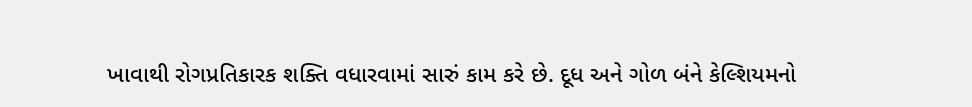ખાવાથી રોગપ્રતિકારક શક્તિ વધારવામાં સારું કામ કરે છે. દૂધ અને ગોળ બંને કેલ્શિયમનો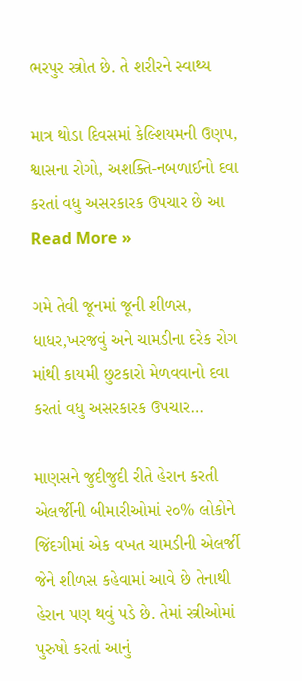ભરપુર સ્ત્રોત છે. તે શરીરને સ્વાથ્ય

માત્ર થોડા દિવસમાં કેલ્શિયમની ઉણપ, શ્વાસના રોગો, અશક્તિ-નબળાઈનો દવા કરતાં વધુ અસરકારક ઉપચાર છે આ Read More »

ગમે તેવી જૂનમાં જૂની શીળસ, ધાધર,ખરજવું અને ચામડીના દરેક રોગ માંથી કાયમી છુટકારો મેળવવાનો દવા કરતાં વધુ અસરકારક ઉપચાર…

માણસને જુદીજુદી રીતે હેરાન કરતી એલર્જીની બીમારીઓમાં ૨૦% લોકોને જિંદગીમાં એક વખત ચામડીની એલર્જી જેને શીળસ કહેવામાં આવે છે તેનાથી હેરાન પણ થવું પડે છે. તેમાં સ્ત્રીઓમાં પુરુષો કરતાં આનું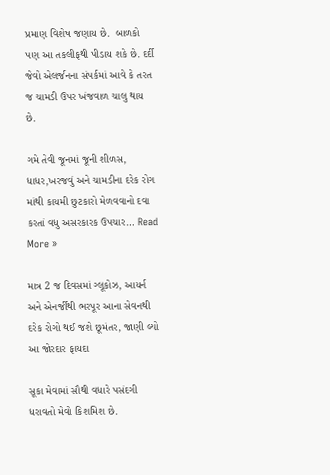પ્રમાણ વિશેષ જણાય છે.  બાળકો પણ આ તકલીફથી પીડાય શકે છે. દર્દી જેવો એલર્જનના સંપર્કમાં આવે કે તરત જ ચામડી ઉપર ખંજવાળ ચાલુ થાય છે.

ગમે તેવી જૂનમાં જૂની શીળસ, ધાધર,ખરજવું અને ચામડીના દરેક રોગ માંથી કાયમી છુટકારો મેળવવાનો દવા કરતાં વધુ અસરકારક ઉપચાર… Read More »

માત્ર 2 જ દિવસમાં ગ્લૂકોઝ, આયર્ન અને એનર્જીથી ભરપૂર આના સેવનથી દરેક રોગો થઈ જશે છૂમંતર, જાણી લ્યો આ જોરદાર ફાયદા

સૂકા મેવામાં સૌથી વધારે પસંદગી ધરાવતો મેવો કિશમિશ છે.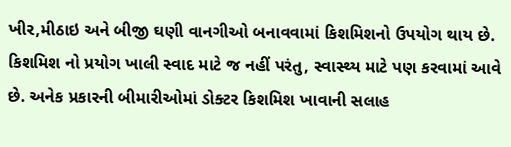ખીર,મીઠાઇ અને બીજી ઘણી વાનગીઓ બનાવવામાં કિશમિશનો ઉપયોગ થાય છે. કિશમિશ નો પ્રયોગ ખાલી સ્વાદ માટે જ નહીં પરંતુ, સ્વાસ્થ્ય માટે પણ કરવામાં આવે છે. અનેક પ્રકારની બીમારીઓમાં ડોક્ટર કિશમિશ ખાવાની સલાહ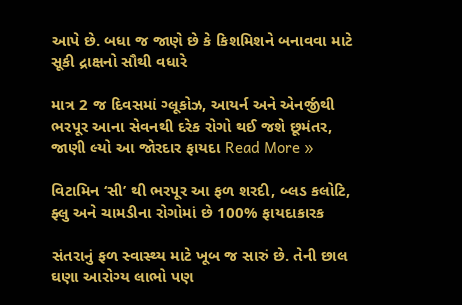આપે છે. બધા જ જાણે છે કે કિશમિશને બનાવવા માટે સૂકી દ્રાક્ષનો સૌથી વધારે

માત્ર 2 જ દિવસમાં ગ્લૂકોઝ, આયર્ન અને એનર્જીથી ભરપૂર આના સેવનથી દરેક રોગો થઈ જશે છૂમંતર, જાણી લ્યો આ જોરદાર ફાયદા Read More »

વિટામિન ‘સી’ થી ભરપૂર આ ફળ શરદી, બ્લડ કલોટિ, ફ્લુ અને ચામડીના રોગોમાં છે 100% ફાયદાકારક

સંતરાનું ફળ સ્વાસ્થ્ય માટે ખૂબ જ સારું છે. તેની છાલ ઘણા આરોગ્ય લાભો પણ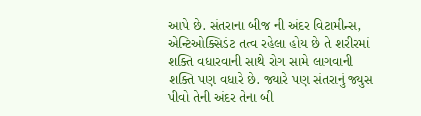આપે છે. સંતરાના બીજ ની અંદર વિટામીન્સ, એન્ટિઓક્સિડંટ તત્વ રહેલા હોય છે તે શરીરમાં શક્તિ વધારવાની સાથે રોગ સામે લાગવાની શક્તિ પણ વધારે છે. જ્યારે પણ સંતરાનું જ્યુસ પીવો તેની અંદર તેના બી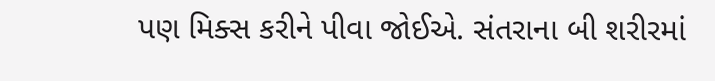પણ મિક્સ કરીને પીવા જોઈએ. સંતરાના બી શરીરમાં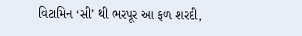વિટામિન ‘સી’ થી ભરપૂર આ ફળ શરદી,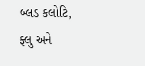બ્લડ કલોટિ, ફ્લુ અને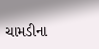ચામડીના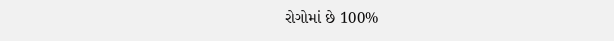રોગોમાં છે 100%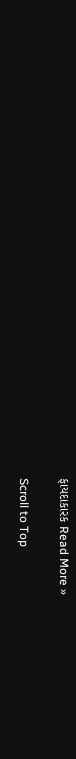ફાયદાકારક Read More »

Scroll to Top